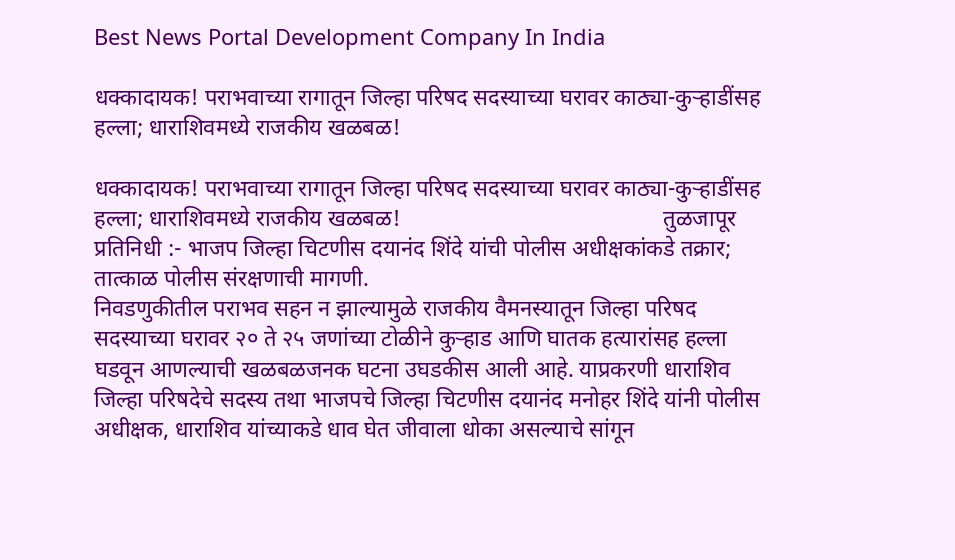Best News Portal Development Company In India

धक्कादायक! पराभवाच्या रागातून जिल्हा परिषद सदस्याच्या घरावर काठ्या-कुऱ्हाडींसह हल्ला; धाराशिवमध्ये राजकीय खळबळ!

धक्कादायक! पराभवाच्या रागातून जिल्हा परिषद सदस्याच्या घरावर काठ्या-कुऱ्हाडींसह हल्ला; धाराशिवमध्ये राजकीय खळबळ!                                              तुळजापूर प्रतिनिधी :- भाजप जिल्हा चिटणीस दयानंद शिंदे यांची पोलीस अधीक्षकांकडे तक्रार; तात्काळ पोलीस संरक्षणाची मागणी.
निवडणुकीतील पराभव सहन न झाल्यामुळे राजकीय वैमनस्यातून जिल्हा परिषद सदस्याच्या घरावर २० ते २५ जणांच्या टोळीने कुऱ्हाड आणि घातक हत्यारांसह हल्ला घडवून आणल्याची खळबळजनक घटना उघडकीस आली आहे. याप्रकरणी धाराशिव जिल्हा परिषदेचे सदस्य तथा भाजपचे जिल्हा चिटणीस दयानंद मनोहर शिंदे यांनी पोलीस अधीक्षक, धाराशिव यांच्याकडे धाव घेत जीवाला धोका असल्याचे सांगून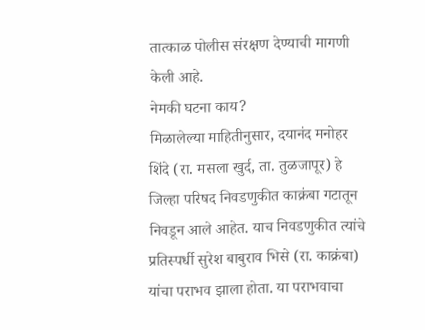तात्काळ पोलीस संरक्षण देण्याची मागणी केली आहे.
नेमकी घटना काय?
मिळालेल्या माहितीनुसार, दयानंद मनोहर शिंदे (रा. मसला खुर्द, ता. तुळजापूर) हे जिल्हा परिषद निवडणुकीत काक्रंबा गटातून निवडून आले आहेत. याच निवडणुकीत त्यांचे प्रतिस्पर्धी सुरेश बाबुराव भिसे (रा. काक्रंबा) यांचा पराभव झाला होता. या पराभवाचा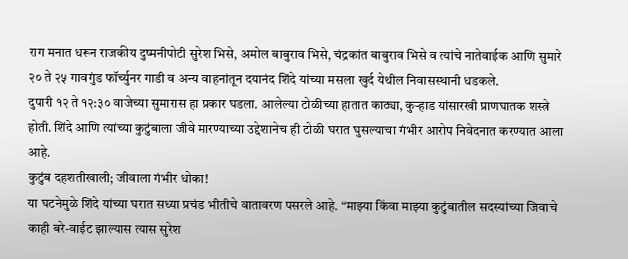राग मनात धरून राजकीय दुष्मनीपोटी सुरेश भिसे, अमोल बाबुराव भिसे, चंद्रकांत बाबुराव भिसे व त्यांचे नातेवाईक आणि सुमारे २० ते २५ गावगुंड फॉर्च्युनर गाडी व अन्य वाहनांतून दयानंद शिंदे यांच्या मसला खुर्द येथील निवासस्थानी धडकले.
दुपारी १२ ते १२:३० वाजेच्या सुमारास हा प्रकार घडला. आलेल्या टोळीच्या हातात काठ्या, कुऱ्हाड यांसारखी प्राणघातक शस्त्रे होती. शिंदे आणि त्यांच्या कुटुंबाला जीवे मारण्याच्या उद्देशानेच ही टोळी घरात घुसल्याचा गंभीर आरोप निवेदनात करण्यात आला आहे.
कुटुंब दहशतीखाली; जीवाला गंभीर धोका!
या घटनेमुळे शिंदे यांच्या घरात सध्या प्रचंड भीतीचे वातावरण पसरले आहे. “माझ्या किंवा माझ्या कुटुंबातील सदस्यांच्या जिवाचे काही बरे-वाईट झाल्यास त्यास सुरेश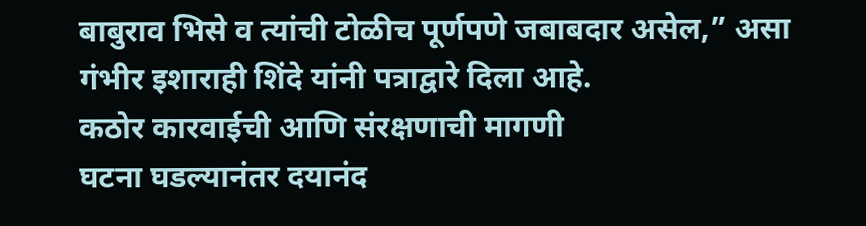बाबुराव भिसे व त्यांची टोळीच पूर्णपणे जबाबदार असेल,” असा गंभीर इशाराही शिंदे यांनी पत्राद्वारे दिला आहे.
कठोर कारवाईची आणि संरक्षणाची मागणी
घटना घडल्यानंतर दयानंद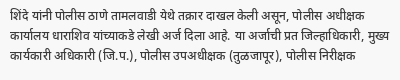शिंदे यांनी पोलीस ठाणे तामलवाडी येथे तक्रार दाखल केली असून, पोलीस अधीक्षक कार्यालय धाराशिव यांच्याकडे लेखी अर्ज दिला आहे. या अर्जाची प्रत जिल्हाधिकारी, मुख्य कार्यकारी अधिकारी (जि.प.), पोलीस उपअधीक्षक (तुळजापूर), पोलीस निरीक्षक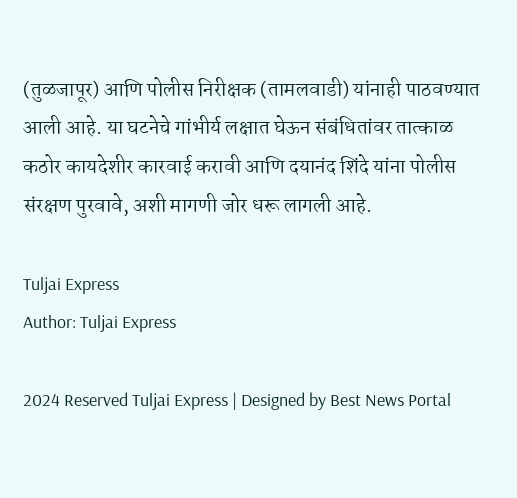(तुळजापूर) आणि पोलीस निरीक्षक (तामलवाडी) यांनाही पाठवण्यात आली आहे. या घटनेचे गांभीर्य लक्षात घेऊन संबंधितांवर तात्काळ कठोर कायदेशीर कारवाई करावी आणि दयानंद शिंदे यांना पोलीस संरक्षण पुरवावे, अशी मागणी जोर धरू लागली आहे.

Tuljai Express
Author: Tuljai Express

2024 Reserved Tuljai Express | Designed by Best News Portal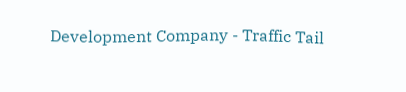Development Company - Traffic Tail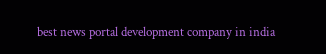best news portal development company in india